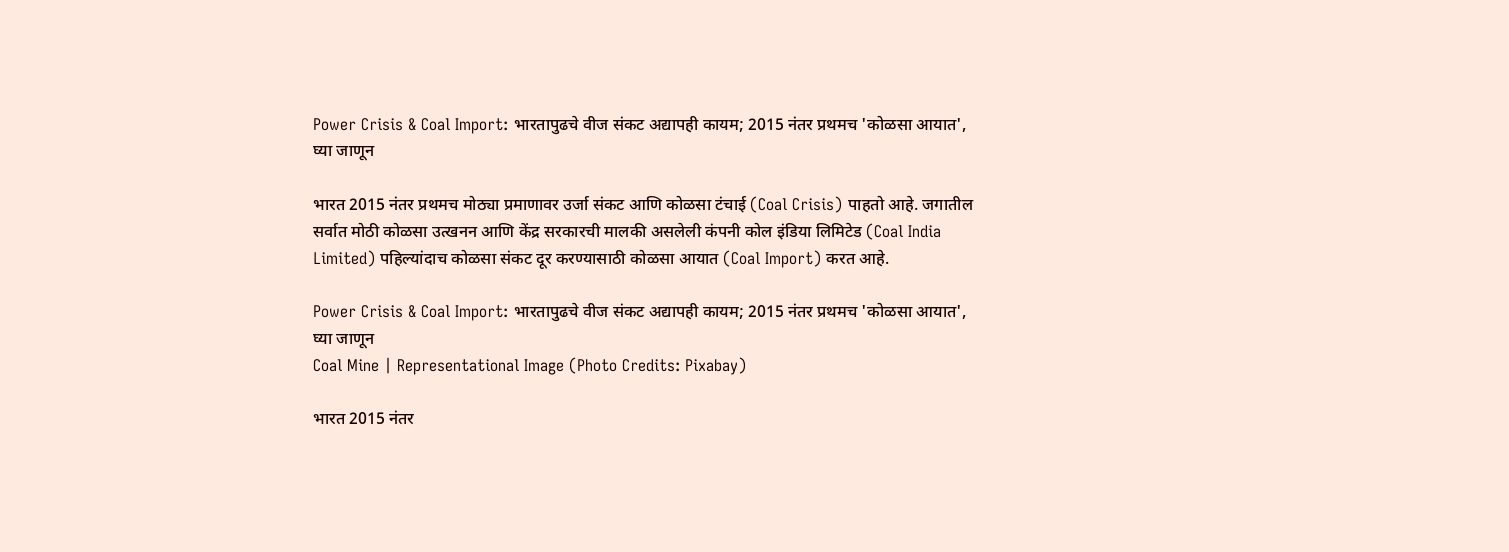Power Crisis & Coal Import: भारतापुढचे वीज संकट अद्यापही कायम; 2015 नंतर प्रथमच 'कोळसा आयात', घ्या जाणून

भारत 2015 नंतर प्रथमच मोठ्या प्रमाणावर उर्जा संकट आणि कोळसा टंचाई (Coal Crisis) पाहतो आहे. जगातील सर्वात मोठी कोळसा उत्खनन आणि केंद्र सरकारची मालकी असलेली कंपनी कोल इंडिया लिमिटेड (Coal India Limited) पहिल्यांदाच कोळसा संकट दूर करण्यासाठी कोळसा आयात (Coal Import) करत आहे.

Power Crisis & Coal Import: भारतापुढचे वीज संकट अद्यापही कायम; 2015 नंतर प्रथमच 'कोळसा आयात', घ्या जाणून
Coal Mine | Representational Image (Photo Credits: Pixabay)

भारत 2015 नंतर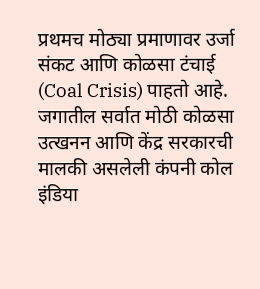प्रथमच मोठ्या प्रमाणावर उर्जा संकट आणि कोळसा टंचाई (Coal Crisis) पाहतो आहे. जगातील सर्वात मोठी कोळसा उत्खनन आणि केंद्र सरकारची मालकी असलेली कंपनी कोल इंडिया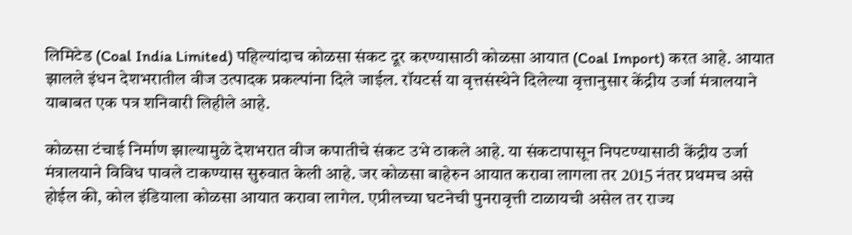लिमिटेड (Coal India Limited) पहिल्यांदाच कोळसा संकट दूर करण्यासाठी कोळसा आयात (Coal Import) करत आहे. आयात झालले इंधन देशभरातील वीज उत्पादक प्रकल्पांना दिले जाईल. रॉयटर्स या वृत्तसंस्थेने दिलेल्या वृत्तानुसार केंद्रीय उर्जा मंत्रालयाने याबाबत एक पत्र शनिवारी लिहीले आहे.

कोळसा टंचाई निर्माण झाल्यामुळे देशभरात वीज कपातीचे संकट उभे ठाकले आहे. या संकटापासून निपटण्यासाठी केंद्रीय उर्जा मंत्रालयाने विविध पावले टाकण्यास सुरुवात केली आहे. जर कोळसा बाहेरुन आयात करावा लागला तर 2015 नंतर प्रथमच असे होईल की, कोल इंडियाला कोळसा आयात करावा लागेल. एप्रीलच्या घटनेची पुनरावृत्ती टाळायची असेल तर राज्य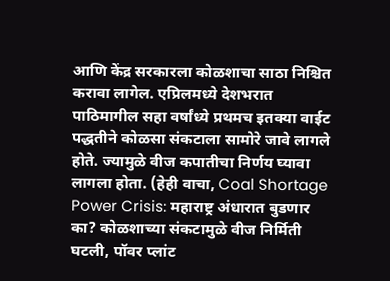आणि केंद्र सरकारला कोळशाचा साठा निश्चित करावा लागेल. एप्रिलमध्ये देशभरात पाठिमागील सहा वर्षांध्ये प्रथमच इतक्या वाईट पद्धतीने कोळसा संकटाला सामोरे जावे लागले होते. ज्यामुळे वीज कपातीचा निर्णय घ्यावा लागला होता. (हेही वाचा, Coal Shortage Power Crisis: महाराष्ट्र अंधारात बुडणार का? कोळशाच्या संकटामुळे वीज निर्मिती घटली, पॉवर प्लांट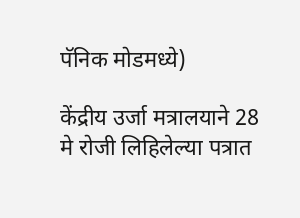पॅनिक मोडमध्ये)

केंद्रीय उर्जा मत्रालयाने 28 मे रोजी लिहिलेल्या पत्रात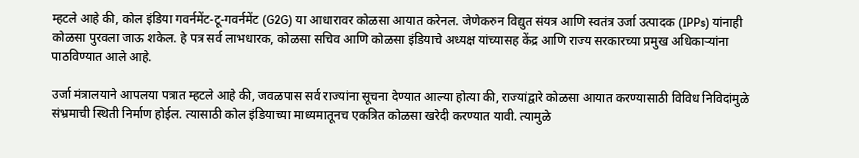म्हटले आहे की, कोल इंडिया गवर्नमेंट-टू-गवर्नमेंट (G2G) या आधारावर कोळसा आयात करेनल. जेणेकरुन विद्युत संयत्र आणि स्वतंत्र उर्जा उत्पादक (IPPs) यांनाही कोळसा पुरवला जाऊ शकेल. हे पत्र सर्व लाभधारक, कोळसा सचिव आणि कोळसा इंडियाचे अध्यक्ष यांच्यासह केंद्र आणि राज्य सरकारच्या प्रमुख अधिकाऱ्यांना पाठविण्यात आले आहे.

उर्जा मंत्रालयाने आपलया पत्रात म्हटले आहे की, जवळपास सर्व राज्यांना सूचना देण्यात आल्या होत्या की, राज्यांद्वारे कोळसा आयात करण्यासाठी विविध निविदांमुळे संभ्रमाची स्थिती निर्माण होईल. त्यासाठी कोल इंडियाच्या माध्यमातूनच एकत्रित कोळसा खरेदी करण्यात यावी. त्यामुळे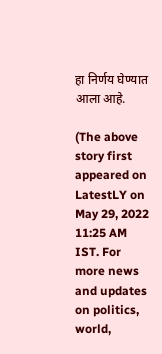हा निर्णय घेण्यात आला आहे.

(The above story first appeared on LatestLY on May 29, 2022 11:25 AM IST. For more news and updates on politics, world,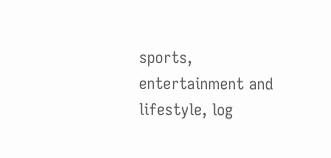sports, entertainment and lifestyle, log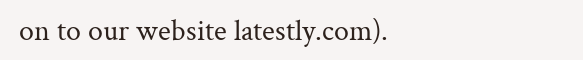on to our website latestly.com).